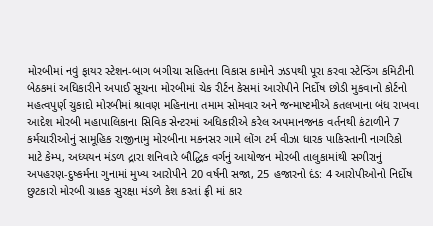મોરબીમાં નવું ફાયર સ્ટેશન-બાગ બગીચા સહિતના વિકાસ કામોને ઝડપથી પૂરા કરવા સ્ટેન્ડિંગ કમિટીની બેઠકમાં અધિકારીને અપાઈ સૂચના મોરબીમાં ચેક રીર્ટન કેસમાં આરોપીને નિર્દોષ છોડી મુકવાનો કોર્ટનો મહત્વપુર્ણ ચુકાદો મોરબીમાં શ્રાવણ મહિનાના તમામ સોમવાર અને જન્માષ્ટમીએ કતલખાના બંધ રાખવા આદેશ મોરબી મહાપાલિકાના સિવિક સેન્ટરમાં અધિકારીએ કરેલ અપમાનજનક વર્તનથી કંટાળીને 7 કર્મચારીઓનું સામૂહિક રાજીનામુ મોરબીના મકનસર ગામે લોંગ ટર્મ વીઝા ધારક પાકિસ્તાની નાગરિકો માટે કેમ્પ, અધ્યયન મંડળ દ્રારા શનિવારે બૌદ્ધિક વર્ગનું આયોજન મોરબી તાલુકામાંથી સગીરાનું અપહરણ-દુષ્કર્મના ગુનામાં મુખ્ય આરોપીને 20 વર્ષની સજા, 25 હજારનો દંડ: 4 આરોપીઓનો નિર્દોષ છુટકારો મોરબી ગ્રાહક સુરક્ષા મંડળે કેશ કરતાં ફ્રી માં કાર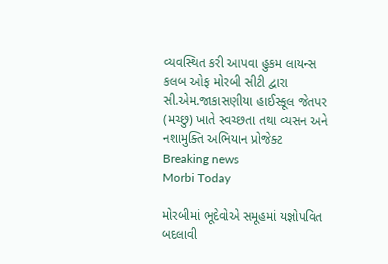વ્યવસ્થિત કરી આપવા હુકમ લાયન્સ કલબ ઓફ મોરબી સીટી દ્વારા સી.એમ.જાકાસણીયા હાઈસ્કૂલ જેતપર (મચ્છુ) ખાતે સ્વચ્છતા તથા વ્યસન અને નશામુક્તિ અભિયાન પ્રોજેક્ટ
Breaking news
Morbi Today

મોરબીમાં ભૂદેવોએ સમૂહમાં યજ્ઞોપવિત બદલાવી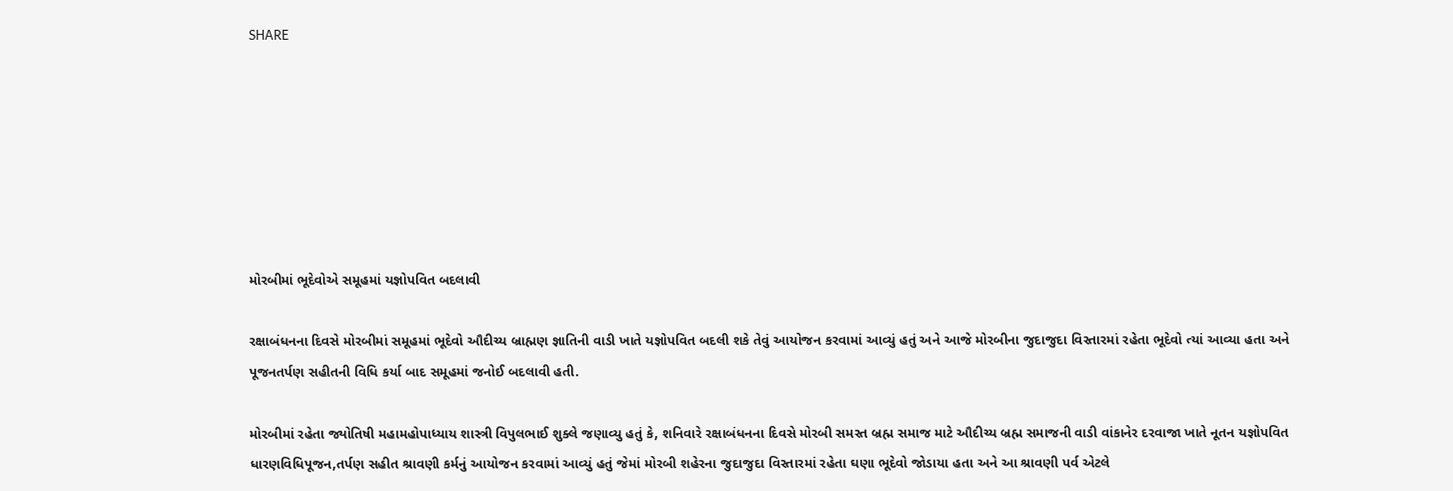SHARE







મોરબીમાં ભૂદેવોએ સમૂહમાં યજ્ઞોપવિત બદલાવી

રક્ષાબંધનના દિવસે મોરબીમાં સમૂહમાં ભૂદેવો ઔદીચ્ય બ્રાહ્મણ જ્ઞાતિની વાડી ખાતે યજ્ઞોપવિત બદલી શકે તેવું આયોજન કરવામાં આવ્યું હતું અને આજે મોરબીના જુદાજુદા વિસ્તારમાં રહેતા ભૂદેવો ત્યાં આવ્યા હતા અને પૂજનતર્પણ સહીતની વિધિ કર્યા બાદ સમૂહમાં જનોઈ બદલાવી હતી.

મોરબીમાં રહેતા જ્યોતિષી મહામહોપાધ્યાય શાસ્ત્રી વિપુલભાઈ શુક્લે જણાવ્યુ હતું કે, શનિવારે રક્ષાબંધનના દિવસે મોરબી સમસ્ત બ્રહ્મ સમાજ માટે ઔદીચ્ય બ્રહ્મ સમાજની વાડી વાંકાનેર દરવાજા ખાતે નૂતન યજ્ઞોપવિત ધારણવિધિપૂજન,તર્પણ સહીત શ્રાવણી કર્મનું આયોજન કરવામાં આવ્યું હતું જેમાં મોરબી શહેરના જુદાજુદા વિસ્તારમાં રહેતા ઘણા ભૂદેવો જોડાયા હતા અને આ શ્રાવણી પર્વ એટલે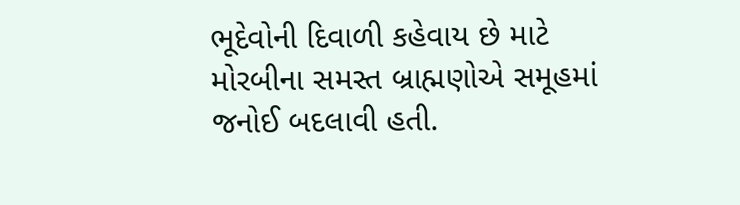ભૂદેવોની દિવાળી કહેવાય છે માટે મોરબીના સમસ્ત બ્રાહ્મણોએ સમૂહમાં જનોઈ બદલાવી હતી.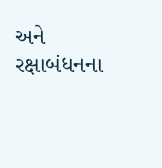અને રક્ષાબંધનના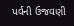પર્વની ઉજવણી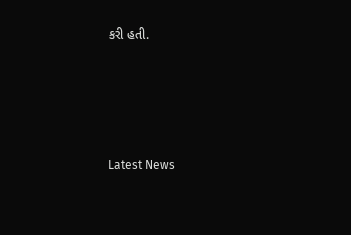કરી હતી.






Latest News